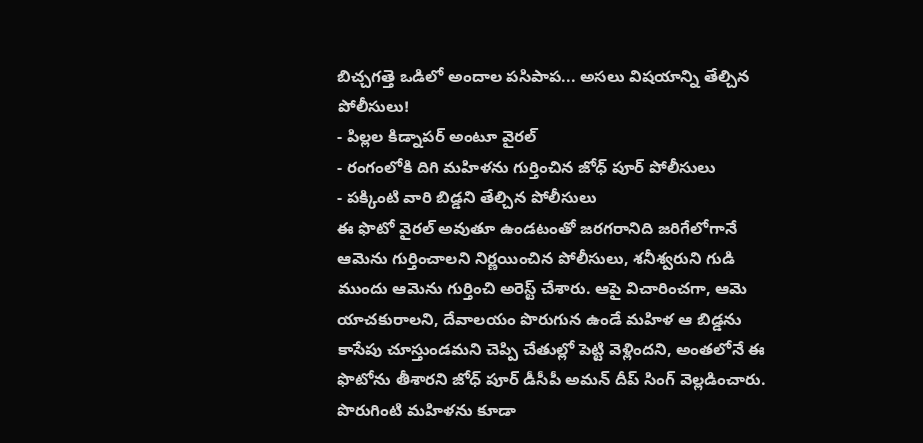బిచ్చగత్తె ఒడిలో అందాల పసిపాప... అసలు విషయాన్ని తేల్చిన పోలీసులు!
- పిల్లల కిడ్నాపర్ అంటూ వైరల్
- రంగంలోకి దిగి మహిళను గుర్తించిన జోధ్ పూర్ పోలీసులు
- పక్కింటి వారి బిడ్డని తేల్చిన పోలీసులు
ఈ ఫొటో వైరల్ అవుతూ ఉండటంతో జరగరానిది జరిగేలోగానే ఆమెను గుర్తించాలని నిర్ణయించిన పోలీసులు, శనీశ్వరుని గుడి ముందు ఆమెను గుర్తించి అరెస్ట్ చేశారు. ఆపై విచారించగా, ఆమె యాచకురాలని, దేవాలయం పొరుగున ఉండే మహిళ ఆ బిడ్డను కాసేపు చూస్తుండమని చెప్పి చేతుల్లో పెట్టి వెళ్లిందని, అంతలోనే ఈ ఫొటోను తీశారని జోధ్ పూర్ డీసీపీ అమన్ దీప్ సింగ్ వెల్లడించారు. పొరుగింటి మహిళను కూడా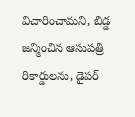విచారించామని, బిడ్డ జన్మించిన ఆసుపత్రి రికార్డులను, డైపర్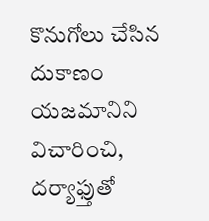కొనుగోలు చేసిన దుకాణం యజమానిని విచారించి, దర్యాఫ్తుతో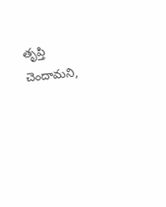తృప్తి చెందామని,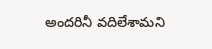అందరినీ వదిలేశామని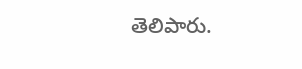తెలిపారు.